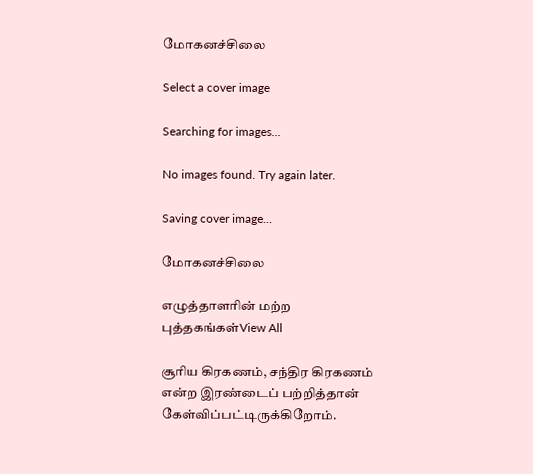மோகனச்சிலை

Select a cover image

Searching for images...

No images found. Try again later.

Saving cover image...

மோகனச்சிலை

எழுத்தாளரின் மற்ற புத்தகங்கள்View All

சூரிய கிரகணம், சந்திர கிரகணம் என்ற இரண்டைப் பற்றித்தான் கேள்விப்பட்டிருக்கிறோம்.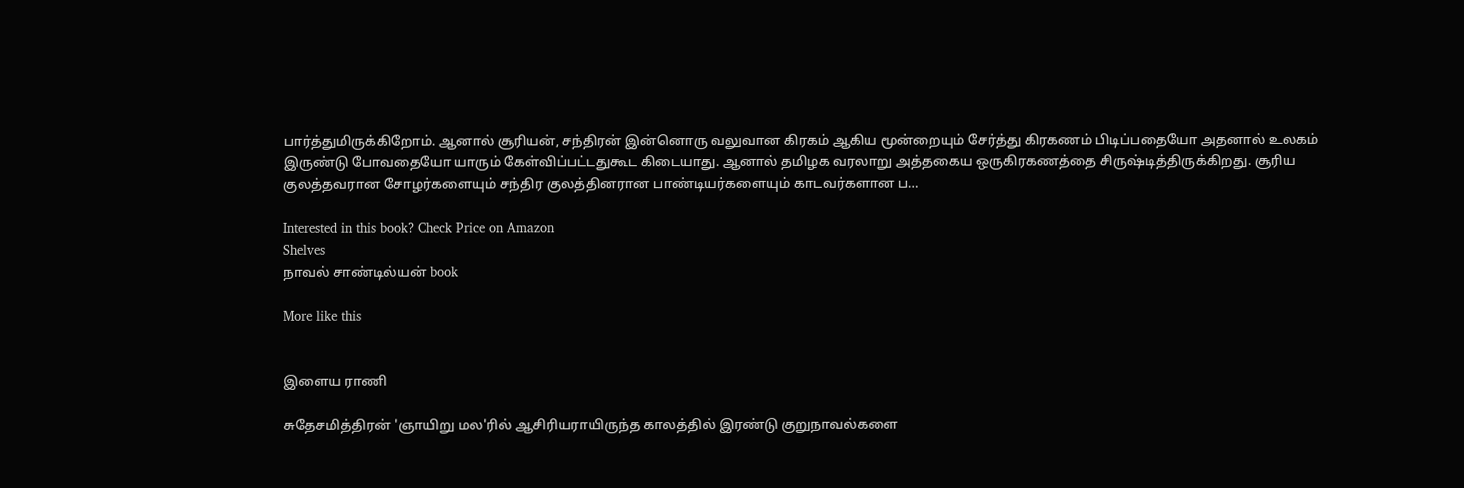பார்த்துமிருக்கிறோம். ஆனால் சூரியன், சந்திரன் இன்னொரு வலுவான கிரகம் ஆகிய மூன்றையும் சேர்த்து கிரகணம் பிடிப்பதையோ அதனால் உலகம் இருண்டு போவதையோ யாரும் கேள்விப்பட்டதுகூட கிடையாது. ஆனால் தமிழக வரலாறு அத்தகைய ஒருகிரகணத்தை சிருஷ்டித்திருக்கிறது. சூரிய குலத்தவரான சோழர்களையும் சந்திர குலத்தினரான பாண்டியர்களையும் காடவர்களான ப…

Interested in this book? Check Price on Amazon
Shelves
நாவல் சாண்டில்யன் book

More like this


இளைய ராணி

சுதேசமித்திரன் 'ஞாயிறு மல'ரில் ஆசிரியராயிருந்த காலத்தில் இரண்டு குறுநாவல்களை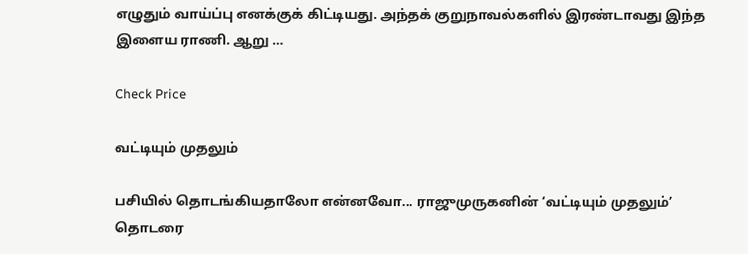எழுதும் வாய்ப்பு எனக்குக் கிட்டியது. அந்தக் குறுநாவல்களில் இரண்டாவது இந்த இளைய ராணி. ஆறு …

Check Price

வட்டியும் முதலும்

பசியில் தொடங்கியதாலோ என்னவோ... ராஜுமுருகனின் ‘வட்டியும் முதலும்’ தொடரை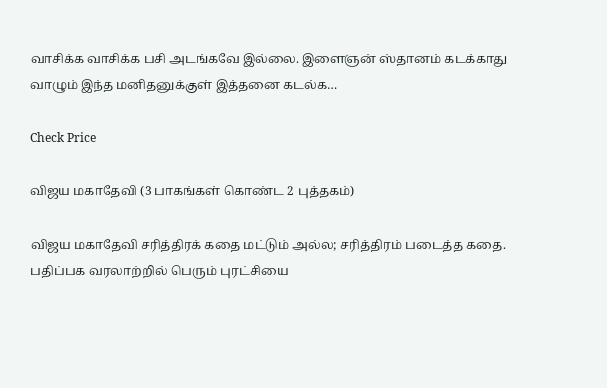வாசிக்க வாசிக்க பசி அடங்கவே இல்லை. இளைஞன் ஸ்தானம் கடக்காது வாழும் இந்த மனிதனுக்குள் இத்தனை கடல்க…

Check Price

விஜய மகாதேவி (3 பாகங்கள் கொண்ட 2 புத்தகம்)

விஜய மகாதேவி சரித்திரக் கதை மட்டும் அல்ல; சரித்திரம் படைத்த கதை. பதிப்பக வரலாற்றில் பெரும் புரட்சியை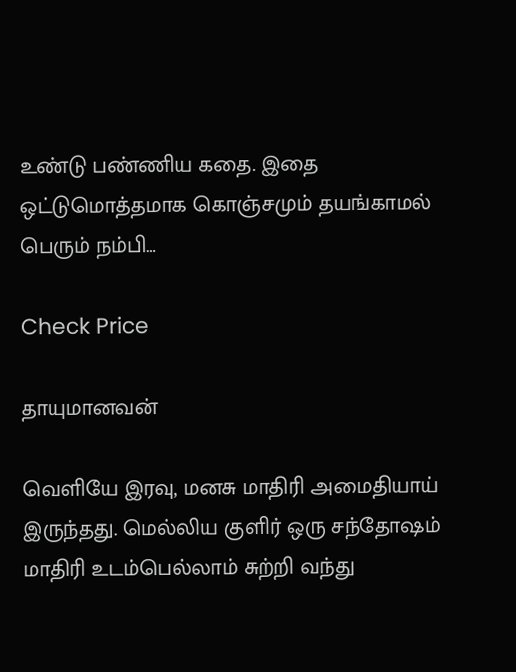உண்டு பண்ணிய கதை. இதை ஒட்டுமொத்தமாக கொஞ்சமும் தயங்காமல் பெரும் நம்பி…

Check Price

தாயுமானவன்

வெளியே இரவு, மனசு மாதிரி அமைதியாய் இருந்தது. மெல்லிய குளிர் ஒரு சந்தோஷம் மாதிரி உடம்பெல்லாம் சுற்றி வந்து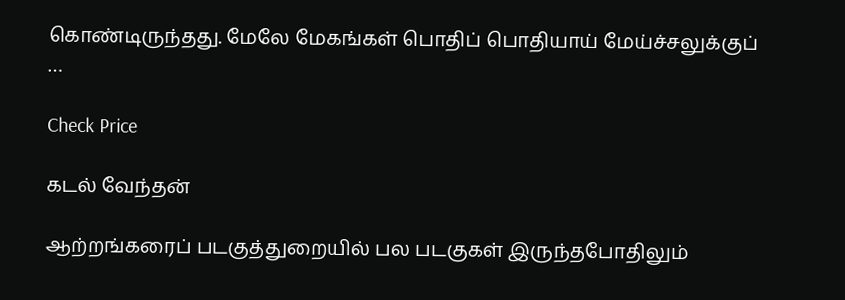கொண்டிருந்தது. மேலே மேகங்கள் பொதிப் பொதியாய் மேய்ச்சலுக்குப் …

Check Price

கடல் வேந்தன்

ஆற்றங்கரைப் படகுத்துறையில் பல படகுகள் இருந்தபோதிலும்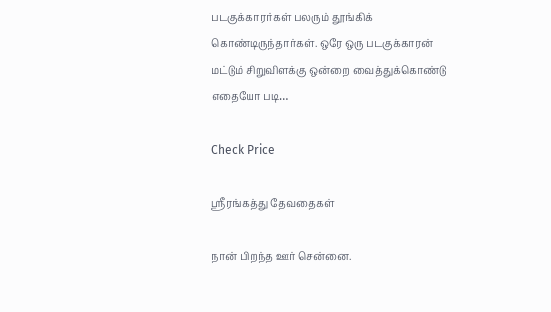படகுக்காரர்கள் பலரும் தூங்கிக் கொண்டிருந்தார்கள். ஒரே ஒரு படகுக்காரன் மட்டும் சிறுவிளக்கு ஒன்றை வைத்துக்கொண்டு எதையோ படி…

Check Price

ஸ்ரீரங்கத்து தேவதைகள்

நான் பிறந்த ஊர் சென்னை.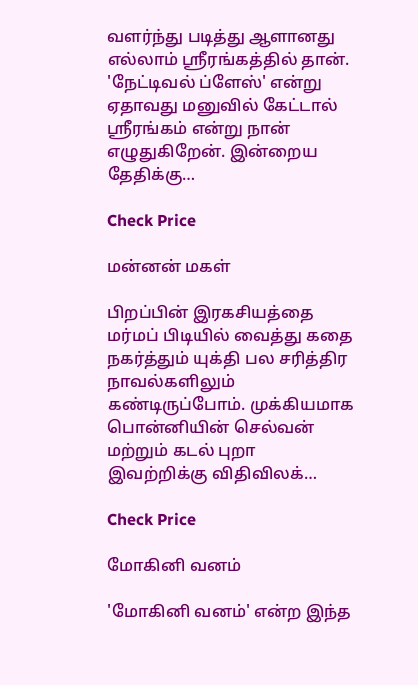வளர்ந்து படித்து ஆளானது எல்லாம் ஸ்ரீரங்கத்தில் தான். 'நேட்டிவல் ப்ளேஸ்' என்று ஏதாவது மனுவில் கேட்டால் ஸ்ரீரங்கம் என்று நான் எழுதுகிறேன். இன்றைய தேதிக்கு…

Check Price

மன்னன் மகள்

பிறப்பின் இரகசியத்தை மர்மப் பிடியில் வைத்து கதை நகர்த்தும் யுக்தி பல சரித்திர நாவல்களிலும் கண்டிருப்போம். முக்கியமாக பொன்னியின் செல்வன் மற்றும் கடல் புறா இவற்றிக்கு விதிவிலக்…

Check Price

மோகினி வனம்

'மோகினி வனம்' என்ற இந்த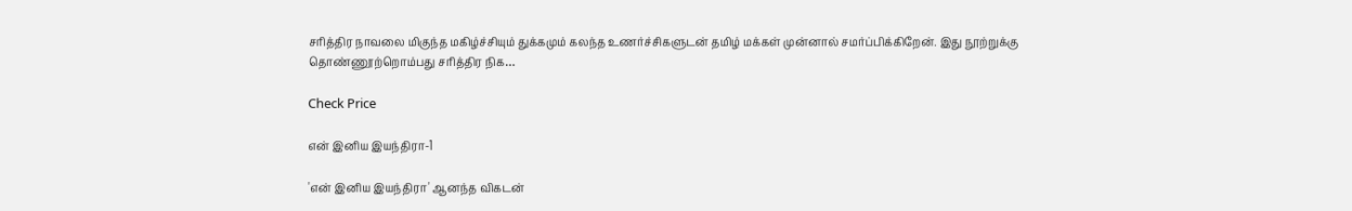சரித்திர நாவலை மிகுந்த மகிழ்ச்சியும் துக்கமும் கலந்த உணர்ச்சிகளுடன் தமிழ் மக்கள் முன்னால் சமர்ப்பிக்கிறேன். இது நூற்றுக்கு தொண்ணூற்றொம்பது சரித்திர நிக…

Check Price

என் இனிய இயந்திரா-1

'என் இனிய இயந்திரா' ஆனந்த விகடன்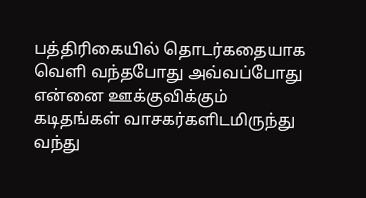பத்திரிகையில் தொடர்கதையாக வெளி வந்தபோது அவ்வப்போது என்னை ஊக்குவிக்கும் கடிதங்கள் வாசகர்களிடமிருந்து வந்து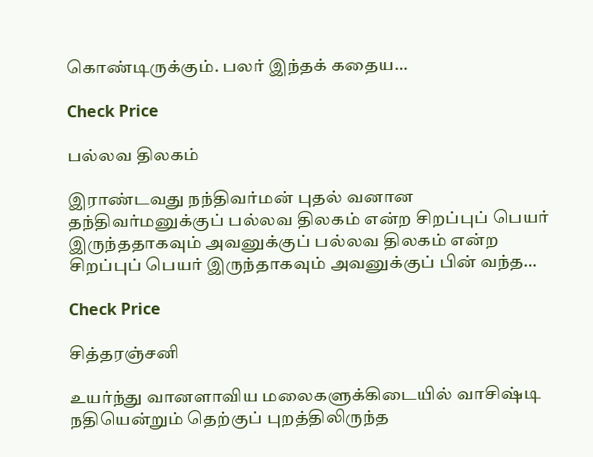கொண்டிருக்கும். பலர் இந்தக் கதைய…

Check Price

பல்லவ திலகம்

இராண்டவது நந்திவர்மன் புதல் வனான தந்திவர்மனுக்குப் பல்லவ திலகம் என்ற சிறப்புப் பெயர் இருந்ததாகவும் அவனுக்குப் பல்லவ திலகம் என்ற சிறப்புப் பெயர் இருந்தாகவும் அவனுக்குப் பின் வந்த…

Check Price

சித்தரஞ்சனி

உயர்ந்து வானளாவிய மலைகளுக்கிடையில் வாசிஷ்டி நதியென்றும் தெற்குப் புறத்திலிருந்த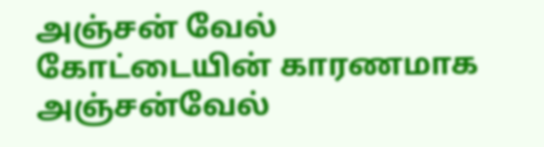அஞ்சன் வேல் கோட்டையின் காரணமாக அஞ்சன்வேல்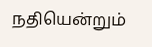நதியென்றும்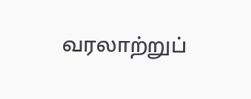வரலாற்றுப்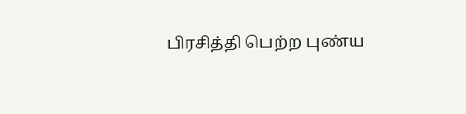பிரசித்தி பெற்ற புண்ய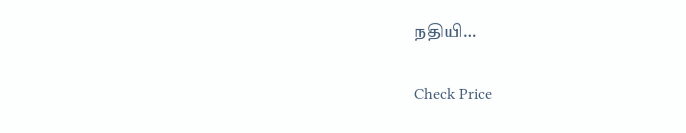நதியி…

Check Price